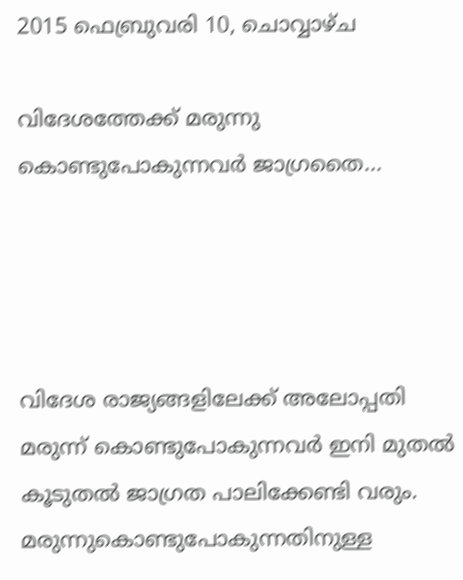2015 ഫെബ്രുവരി 10, ചൊവ്വാഴ്ച

വിദേശത്തേക്ക് മരുന്നു കൊണ്ടുപോകുന്നവര്‍ ജാഗ്രതൈ...




വിദേശ രാജ്യങ്ങളിലേക്ക് അലോപ്പതി മരുന്ന് കൊണ്ടുപോകുന്നവര്‍ ഇനി മുതല്‍ കൂടുതല്‍ ജാഗ്രത പാലിക്കേണ്ടി വരും. മരുന്നുകൊണ്ടുപോകുന്നതിനുള്ള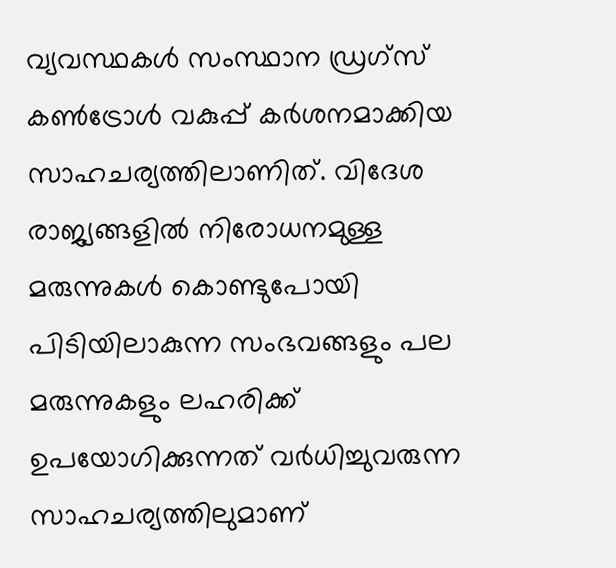വ്യവസ്ഥകള്‍ സംസ്ഥാന ഡ്രഗ്സ് കണ്‍ട്രോള്‍ വകുപ്പ് കര്‍ശനമാക്കിയ സാഹചര്യത്തിലാണിത്. വിദേശ രാജ്യങ്ങളില്‍ നിരോധനമുള്ള മരുന്നുകള്‍ കൊണ്ടുപോയി പിടിയിലാകുന്ന സംഭവങ്ങളും പല മരുന്നുകളും ലഹരിക്ക് ഉപയോഗിക്കുന്നത് വര്‍ധിച്ചുവരുന്ന സാഹചര്യത്തിലുമാണ്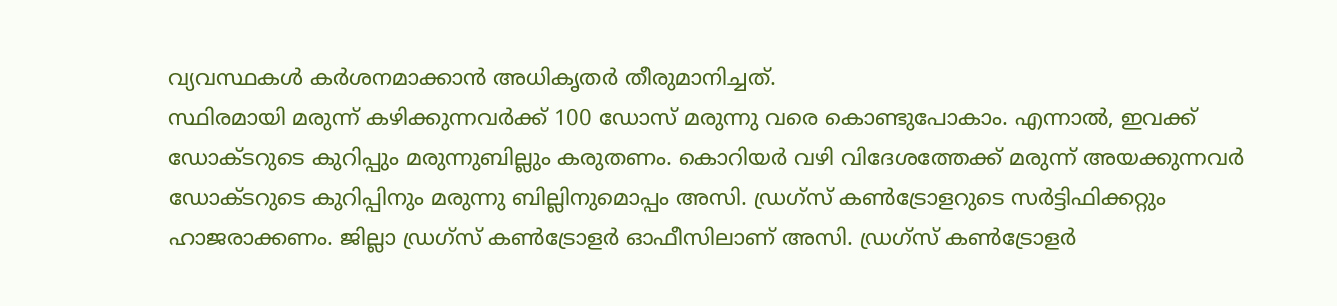വ്യവസ്ഥകള്‍ കര്‍ശനമാക്കാന്‍ അധികൃതര്‍ തീരുമാനിച്ചത്.
സ്ഥിരമായി മരുന്ന് കഴിക്കുന്നവര്‍ക്ക് 100 ഡോസ് മരുന്നു വരെ കൊണ്ടുപോകാം. എന്നാല്‍, ഇവക്ക് ഡോക്ടറുടെ കുറിപ്പും മരുന്നുബില്ലും കരുതണം. കൊറിയര്‍ വഴി വിദേശത്തേക്ക് മരുന്ന് അയക്കുന്നവര്‍ ഡോക്ടറുടെ കുറിപ്പിനും മരുന്നു ബില്ലിനുമൊപ്പം അസി. ഡ്രഗ്സ് കണ്‍ട്രോളറുടെ സര്‍ട്ടിഫിക്കറ്റും ഹാജരാക്കണം. ജില്ലാ ഡ്രഗ്സ് കണ്‍ട്രോളര്‍ ഓഫീസിലാണ് അസി. ഡ്രഗ്സ് കണ്‍ട്രോളര്‍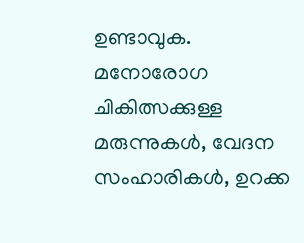ഉണ്ടാവുക. മനോരോഗ ചികിത്സക്കുള്ള മരുന്നുകള്‍, വേദന സംഹാരികള്‍, ഉറക്ക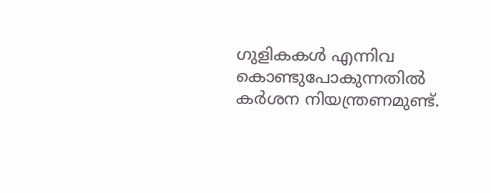ഗുളികകള്‍ എന്നിവ കൊണ്ടുപോകുന്നതില്‍ കര്‍ശന നിയന്ത്രണമുണ്ട്.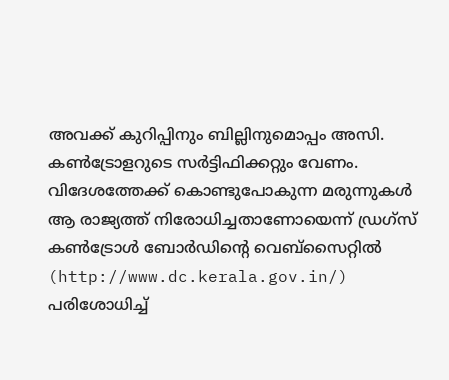അവക്ക് കുറിപ്പിനും ബില്ലിനുമൊപ്പം അസി. കണ്‍ട്രോളറുടെ സര്‍ട്ടിഫിക്കറ്റും വേണം. വിദേശത്തേക്ക് കൊണ്ടുപോകുന്ന മരുന്നുകള്‍ ആ രാജ്യത്ത് നിരോധിച്ചതാണോയെന്ന് ഡ്രഗ്സ് കണ്‍ട്രോള്‍ ബോര്‍ഡിന്റെ വെബ്‍സൈറ്റില്‍ (http://www.dc.kerala.gov.in/) പരിശോധിച്ച്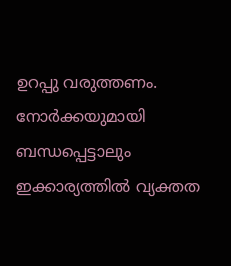ഉറപ്പു വരുത്തണം. നോര്‍ക്കയുമായി ബന്ധപ്പെട്ടാലും ഇക്കാര്യത്തില്‍ വ്യക്തത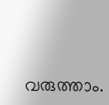വരുത്താം.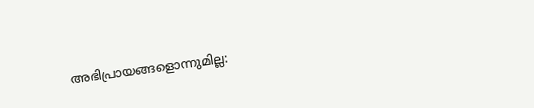അഭിപ്രായങ്ങളൊന്നുമില്ല: